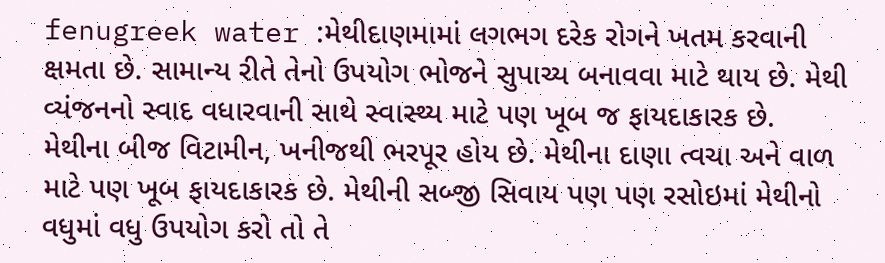fenugreek water :મેથીદાણમામાં લગભગ દરેક રોગને ખતમ કરવાની ક્ષમતા છે. સામાન્ય રીતે તેનો ઉપયોગ ભોજને સુપાચ્ય બનાવવા માટે થાય છે. મેથી વ્યંજનનો સ્વાદ વધારવાની સાથે સ્વાસ્થ્ય માટે પણ ખૂબ જ ફાયદાકારક છે.
મેથીના બીજ વિટામીન, ખનીજથી ભરપૂર હોય છે. મેથીના દાણા ત્વચા અને વાળ માટે પણ ખૂબ ફાયદાકારક છે. મેથીની સબ્જી સિવાય પણ પણ રસોઇમાં મેથીનો વધુમાં વધુ ઉપયોગ કરો તો તે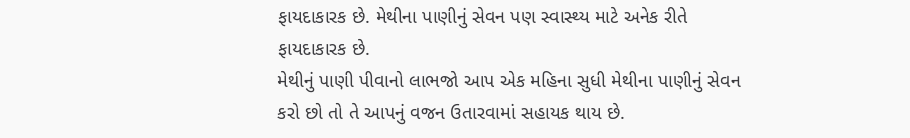ફાયદાકારક છે. મેથીના પાણીનું સેવન પણ સ્વાસ્થ્ય માટે અનેક રીતે ફાયદાકારક છે.
મેથીનું પાણી પીવાનો લાભજો આપ એક મહિના સુધી મેથીના પાણીનું સેવન કરો છો તો તે આપનું વજન ઉતારવામાં સહાયક થાય છે.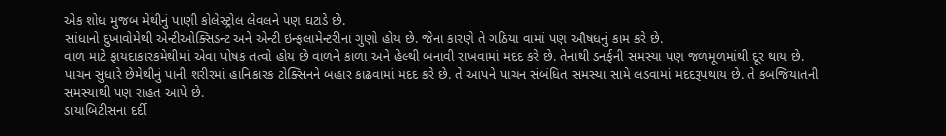એક શોધ મુજબ મેથીનું પાણી કોલેસ્ટ્રોલ લેવલને પણ ઘટાડે છે.
સાંધાનો દુખાવોમેથી એન્ટીઓક્સિડન્ટ અને એન્ટી ઇન્ફલામેન્ટરીના ગુણો હોય છે. જેના કારણે તે ગઠિયા વામાં પણ ઔષધનું કામ કરે છે.
વાળ માટે ફાયદાકારકમેથીમાં એવા પોષક તત્વો હોય છે વાળને કાળા અને હેલ્થી બનાવી રાખવામાં મદદ કરે છે. તેનાથી ડનર્ફની સમસ્યા પણ જળમૂળમાંથી દૂર થાય છે.
પાચન સુધારે છેમેથીનું પાની શરીરમાં હાનિકારક ટોક્સિનને બહાર કાઢવામાં મદદ કરે છે. તે આપને પાચન સંબંધિત સમસ્યા સામે લડવામાં મદદરૂપથાય છે. તે કબજિયાતની સમસ્યાથી પણ રાહત આપે છે.
ડાયાબિટીસના દર્દી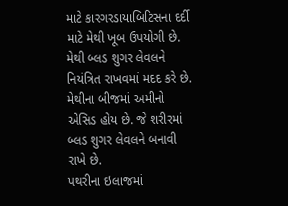માટે કારગરડાયાબિટિસના દર્દી માટે મેથી ખૂબ ઉપયોગી છે. મેથી બ્લડ શુગર લેવલને નિયંત્રિત રાખવમાં મદદ કરે છે. મેથીના બીજમાં અમીનો એસિડ હોય છે. જે શરીરમાં બ્લડ શુગર લેવલને બનાવી રાખે છે.
પથરીના ઇલાજમાં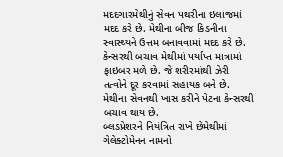મદદગારમેથીનું સેવન પથરીના ઇલાજમાં મદદ કરે છે. મેથીના બીજ કિડનીના સ્વાસ્થ્યને ઉત્તમ બનાવવામાં મદદ કરે છે.
કેન્સરથી બચાવ મેથીમાં પર્યાપ્ત માત્રામાં ફાઇબર મળે છે. જે શરીરમાંથી ઝેરી તત્વોને દૂર કરવામાં સહાયક બને છે. મેથીના સેવનથી ખાસ કરીને પેટના કેન્સરથી બચાવ થાય છે.
બ્લડપ્રેશરને નિયંત્રિત રાખે છેમેથીમાં ગેલેક્ટોમેનન નામનો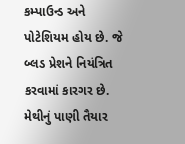કમ્પાઉન્ડ અને પોટેશિયમ હોય છે. જે બ્લડ પ્રેશને નિયંત્રિત કરવામાં કારગર છે.
મેથીનું પાણી તૈયાર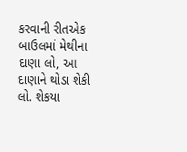કરવાની રીતએક બાઉલમાં મેથીના દાણા લો, આ દાણાને થોડા શેકી લો. શેકયા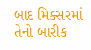બાદ મિક્સરમાં તેનો બારીક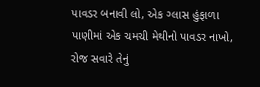પાવડર બનાવી લો, એક ગ્લાસ હુંફાળા પાણીમાં એક ચમચી મેથીનો પાવડર નાખો, રોજ સવારે તેનું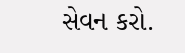સેવન કરો.